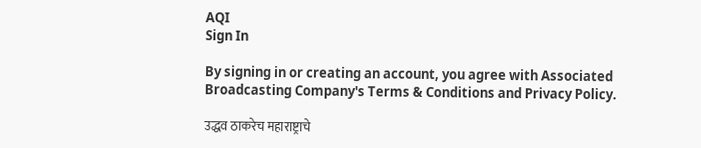AQI
Sign In

By signing in or creating an account, you agree with Associated Broadcasting Company's Terms & Conditions and Privacy Policy.

उद्धव ठाकरेच महाराष्ट्राचे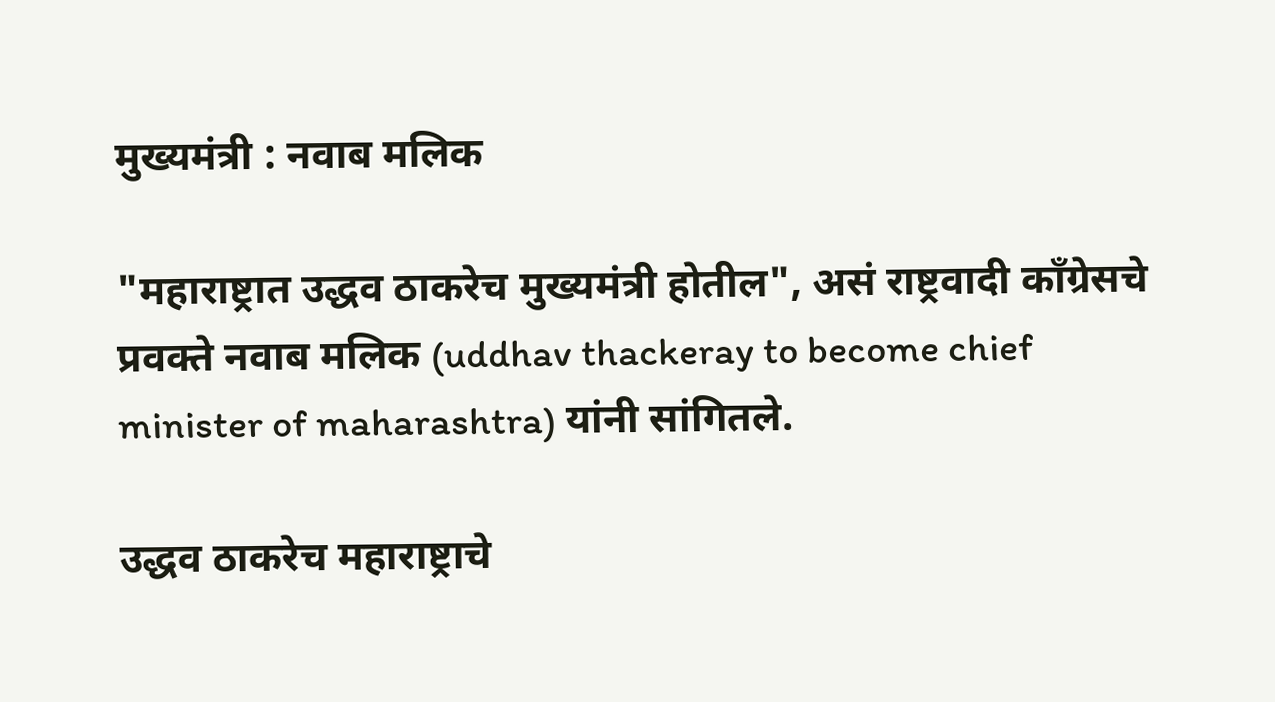मुख्यमंत्री : नवाब मलिक

"महाराष्ट्रात उद्धव ठाकरेच मुख्यमंत्री होतील", असं राष्ट्रवादी काँग्रेसचे प्रवक्ते नवाब मलिक (uddhav thackeray to become chief minister of maharashtra) यांनी सांगितले.

उद्धव ठाकरेच महाराष्ट्राचे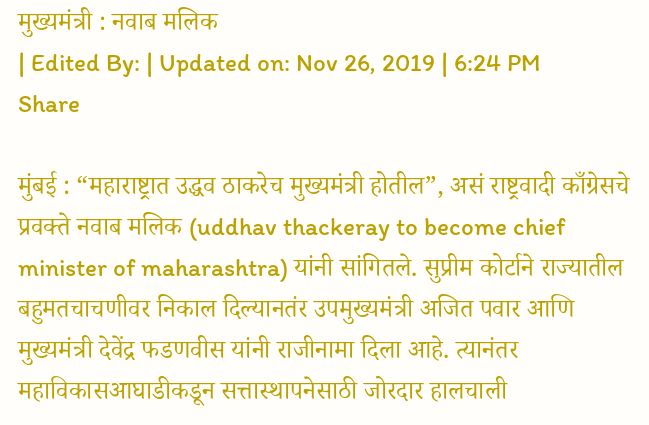मुख्यमंत्री : नवाब मलिक
| Edited By: | Updated on: Nov 26, 2019 | 6:24 PM
Share

मुंबई : “महाराष्ट्रात उद्धव ठाकरेच मुख्यमंत्री होतील”, असं राष्ट्रवादी काँग्रेसचे प्रवक्ते नवाब मलिक (uddhav thackeray to become chief minister of maharashtra) यांनी सांगितले. सुप्रीम कोर्टाने राज्यातील बहुमतचाचणीवर निकाल दिल्यानतंर उपमुख्यमंत्री अजित पवार आणि मुख्यमंत्री देवेंद्र फडणवीस यांनी राजीनामा दिला आहे. त्यानंतर महाविकासआघाडीकडून सत्तास्थापनेसाठी जोरदार हालचाली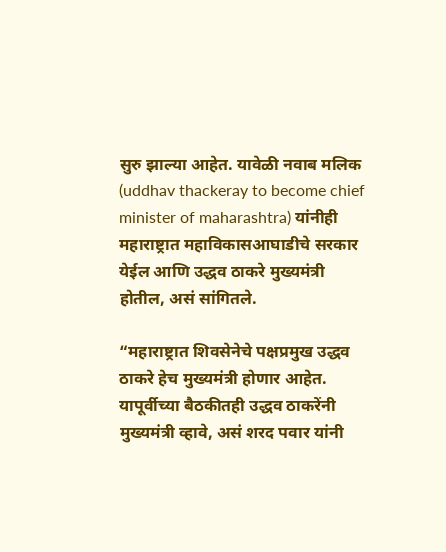सुरु झाल्या आहेत. यावेळी नवाब मलिक (uddhav thackeray to become chief minister of maharashtra) यांनीही महाराष्ट्रात महाविकासआघाडीचे सरकार येईल आणि उद्धव ठाकरे मुख्यमंत्री होतील, असं सांगितले.

“महाराष्ट्रात शिवसेनेचे पक्षप्रमुख उद्धव ठाकरे हेच मुख्यमंत्री होणार आहेत. यापूर्वीच्या बैठकीतही उद्धव ठाकरेंनी मुख्यमंत्री व्हावे, असं शरद पवार यांनी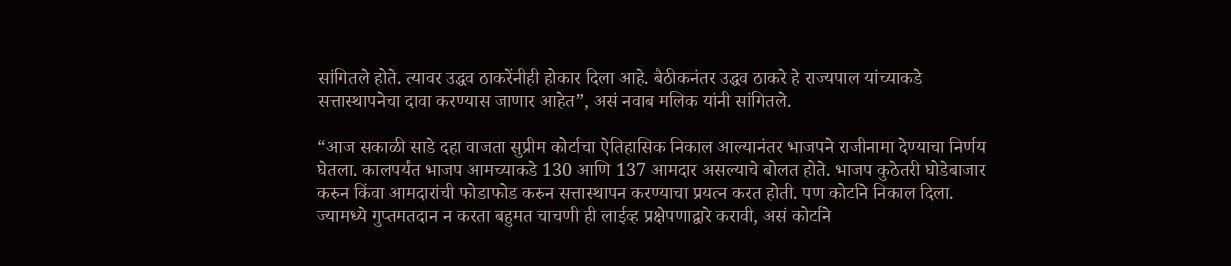सांगितले होते. त्यावर उद्धव ठाकरेंनीही होकार दिला आहे. बैठीकनंतर उद्धव ठाकरे हे राज्यपाल यांच्याकडे सत्तास्थापनेचा दावा करण्यास जाणार आहेत”, असं नवाब मलिक यांनी सांगितले.

“आज सकाळी साडे दहा वाजता सुप्रीम कोर्टाचा ऐतिहासिक निकाल आल्यानंतर भाजपने राजीनामा देण्याचा निर्णय घेतला. कालपर्यंत भाजप आमच्याकडे 130 आणि 137 आमदार असल्याचे बोलत होते. भाजप कुठेतरी घोडेबाजार करुन किंवा आमदारांची फोडाफोड करुन सत्तास्थापन करण्याचा प्रयत्न करत होती. पण कोर्टाने निकाल दिला. ज्यामध्ये गुप्तमतदान न करता बहुमत चाचणी ही लाईव्ह प्रक्षेपणाद्वारे करावी, असं कोर्टाने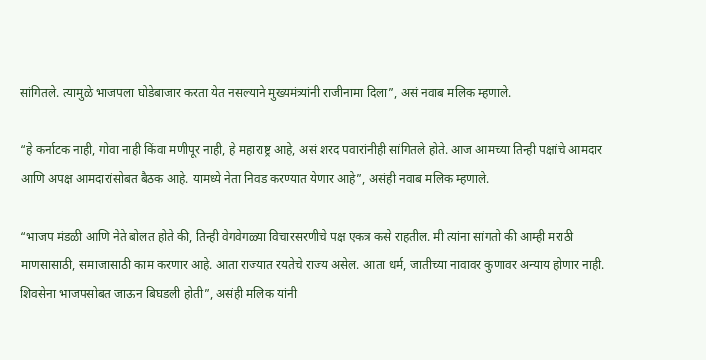सांगितले. त्यामुळे भाजपला घोडेबाजार करता येत नसल्याने मुख्यमंत्र्यांनी राजीनामा दिला”, असं नवाब मलिक म्हणाले.

“हे कर्नाटक नाही, गोवा नाही किंवा मणीपूर नाही, हे महाराष्ट्र आहे, असं शरद पवारांनीही सांगितले होते. आज आमच्या तिन्ही पक्षांचे आमदार आणि अपक्ष आमदारांसोबत बैठक आहे. यामध्ये नेता निवड करण्यात येणार आहे”, असंही नवाब मलिक म्हणाले.

“भाजप मंडळी आणि नेते बोलत होते की, तिन्ही वेगवेगळ्या विचारसरणीचे पक्ष एकत्र कसे राहतील. मी त्यांना सांगतो की आम्ही मराठी माणसासाठी, समाजासाठी काम करणार आहे. आता राज्यात रयतेचे राज्य असेल. आता धर्म, जातीच्या नावावर कुणावर अन्याय होणार नाही. शिवसेना भाजपसोबत जाऊन बिघडली होती”, असंही मलिक यांनी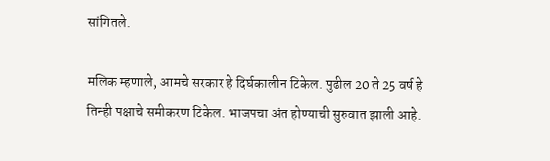सांगितले.

मलिक म्हणाले, आमचे सरकार हे दिर्घकालीन टिकेल. पुढील 20 ते 25 वर्ष हे तिन्ही पक्षाचे समीकरण टिकेल. भाजपचा अंत होण्याची सुरुवात झाली आहे.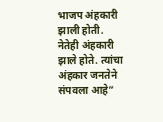भाजप अंहकारी झाली होती. नेतेही अंहकारी झाले होते. त्यांचा अंहकार जनतेने संपवला आहे”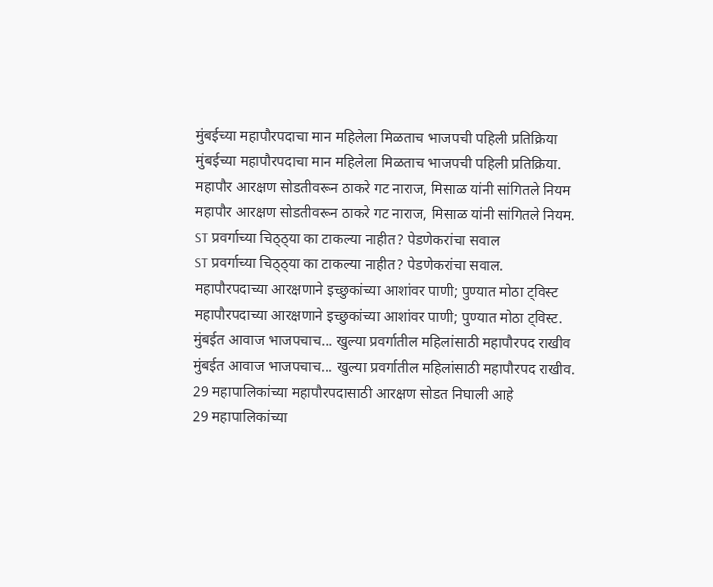मुंबईच्या महापौरपदाचा मान महिलेला मिळताच भाजपची पहिली प्रतिक्रिया
मुंबईच्या महापौरपदाचा मान महिलेला मिळताच भाजपची पहिली प्रतिक्रिया.
महापौर आरक्षण सोडतीवरून ठाकरे गट नाराज, मिसाळ यांनी सांगितले नियम
महापौर आरक्षण सोडतीवरून ठाकरे गट नाराज, मिसाळ यांनी सांगितले नियम.
ST प्रवर्गाच्या चिठ्ठ्या का टाकल्या नाहीत? पेडणेकरांचा सवाल
ST प्रवर्गाच्या चिठ्ठ्या का टाकल्या नाहीत? पेडणेकरांचा सवाल.
महापौरपदाच्या आरक्षणाने इच्छुकांच्या आशांवर पाणी; पुण्यात मोठा ट्विस्ट
महापौरपदाच्या आरक्षणाने इच्छुकांच्या आशांवर पाणी; पुण्यात मोठा ट्विस्ट.
मुंबईत आवाज भाजपचाच... खुल्या प्रवर्गातील महिलांसाठी महापौरपद राखीव
मुंबईत आवाज भाजपचाच... खुल्या प्रवर्गातील महिलांसाठी महापौरपद राखीव.
29 महापालिकांच्या महापौरपदासाठी आरक्षण सोडत निघाली आहे
29 महापालिकांच्या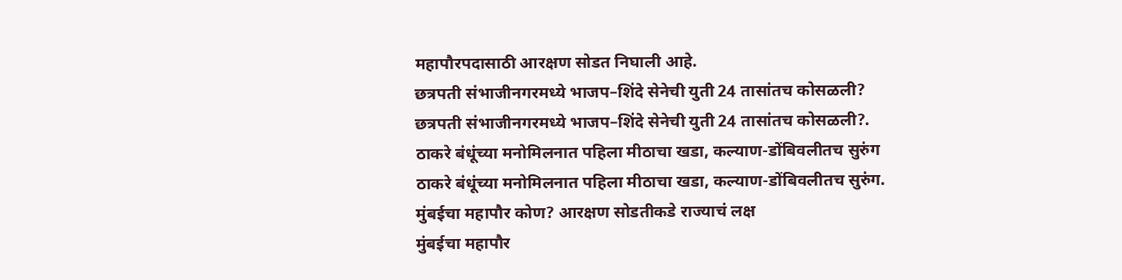महापौरपदासाठी आरक्षण सोडत निघाली आहे.
छत्रपती संभाजीनगरमध्ये भाजप–शिंदे सेनेची युती 24 तासांतच कोसळली?
छत्रपती संभाजीनगरमध्ये भाजप–शिंदे सेनेची युती 24 तासांतच कोसळली?.
ठाकरे बंधूंच्या मनोमिलनात पहिला मीठाचा खडा, कल्याण-डोंबिवलीतच सुरुंग
ठाकरे बंधूंच्या मनोमिलनात पहिला मीठाचा खडा, कल्याण-डोंबिवलीतच सुरुंग.
मुंबईचा महापौर कोण? आरक्षण सोडतीकडे राज्याचं लक्ष
मुंबईचा महापौर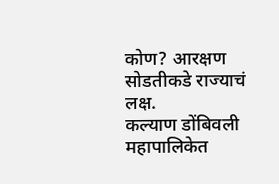कोण? आरक्षण सोडतीकडे राज्याचं लक्ष.
कल्याण डोंबिवली महापालिकेत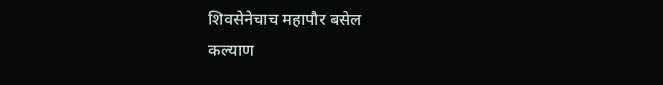शिवसेनेचाच महापौर बसेल
कल्याण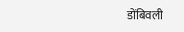डोंबिवली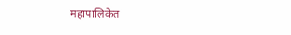महापालिकेत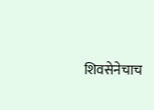शिवसेनेचाच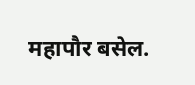महापौर बसेल.